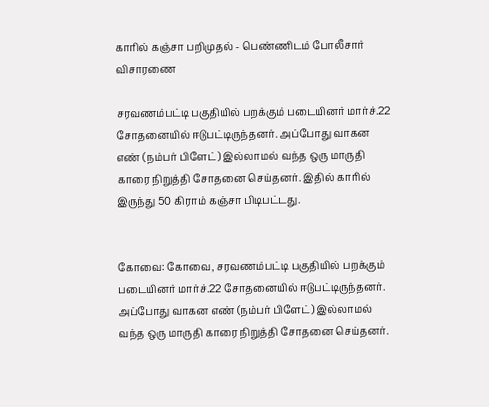காரில் கஞ்சா பறிமுதல் - பெண்ணிடம் போலீசார் விசாரணை

சரவணம்பட்டி பகுதியில் பறக்கும் படையினர் மார்ச்.22 சோதனையில் ஈடுபட்டிருந்தனர். அப்போது வாகன எண் (நம்பர் பிளேட்) இல்லாமல் வந்த ஒரு மாருதி காரை நிறுத்தி சோதனை செய்தனர். இதில் காரில் இருந்து 50 கிராம் கஞ்சா பிடிபட்டது.


கோவை: கோவை, சரவணம்பட்டி பகுதியில் பறக்கும் படையினர் மார்ச்.22 சோதனையில் ஈடுபட்டிருந்தனர். அப்போது வாகன எண் (நம்பர் பிளேட்) இல்லாமல் வந்த ஒரு மாருதி காரை நிறுத்தி சோதனை செய்தனர்.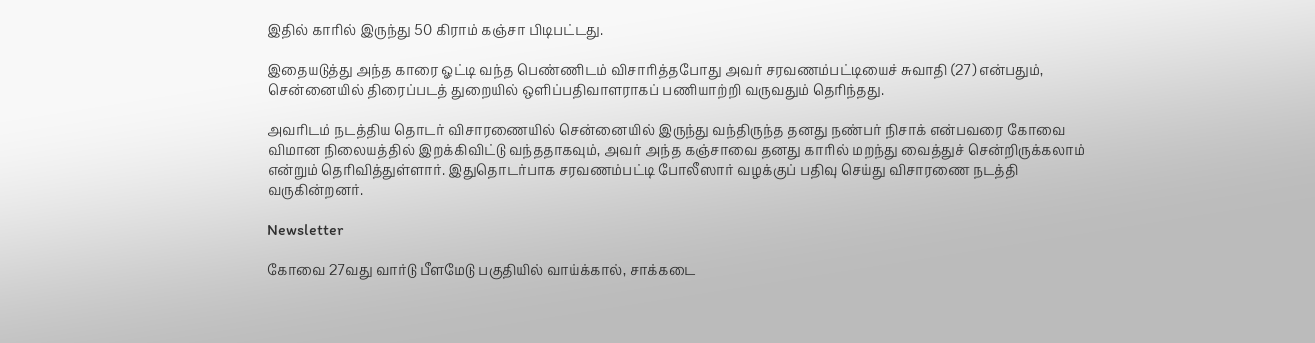இதில் காரில் இருந்து 50 கிராம் கஞ்சா பிடிபட்டது.

இதையடுத்து அந்த காரை ஓட்டி வந்த பெண்ணிடம் விசாரித்தபோது அவர் சரவணம்பட்டியைச் சுவாதி (27) என்பதும், சென்னையில் திரைப்படத் துறையில் ஒளிப்பதிவாளராகப் பணியாற்றி வருவதும் தெரிந்தது.

அவரிடம் நடத்திய தொடர் விசாரணையில் சென்னையில் இருந்து வந்திருந்த தனது நண்பர் நிசாக் என்பவரை கோவை விமான நிலையத்தில் இறக்கிவிட்டு வந்ததாகவும், அவர் அந்த கஞ்சாவை தனது காரில் மறந்து வைத்துச் சென்றிருக்கலாம் என்றும் தெரிவித்துள்ளார். இதுதொடர்பாக சரவணம்பட்டி போலீஸார் வழக்குப் பதிவு செய்து விசாரணை நடத்தி வருகின்றனர்.

Newsletter

கோவை 27வது வார்டு பீளமேடு பகுதியில் வாய்க்கால், சாக்கடை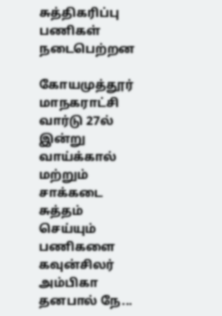சுத்திகரிப்பு பணிகள் நடைபெற்றன

கோயமுத்தூர் மாநகராட்சி வார்டு 27ல் இன்று வாய்க்கால் மற்றும் சாக்கடை சுத்தம் செய்யும் பணிகளை கவுன்சிலர் அம்பிகா தனபால் நே...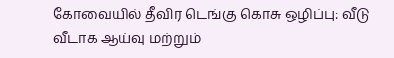கோவையில் தீவிர டெங்கு கொசு ஒழிப்பு: வீடு வீடாக ஆய்வு மற்றும்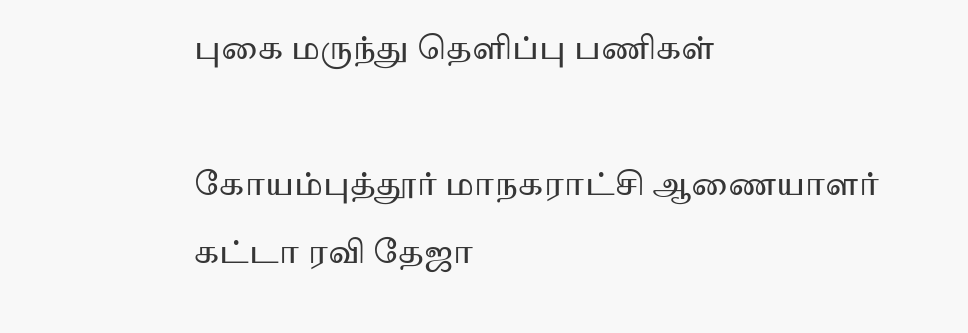புகை மருந்து தெளிப்பு பணிகள்

கோயம்புத்தூர் மாநகராட்சி ஆணையாளர் கட்டா ரவி தேஜா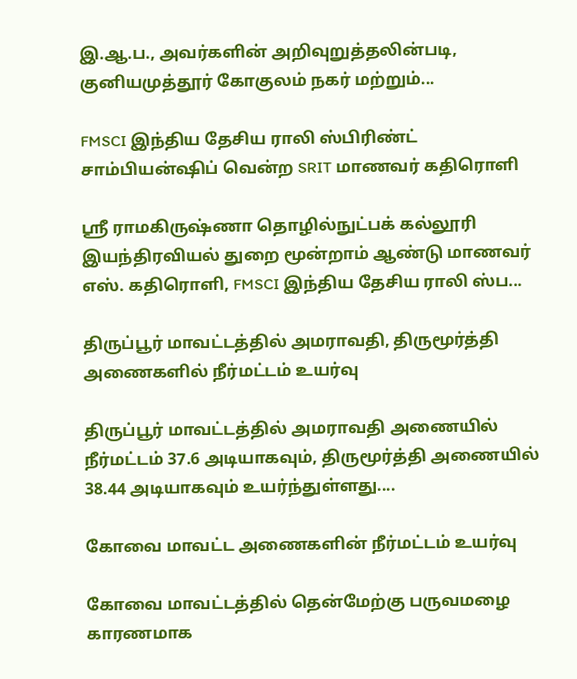இ.ஆ.ப., அவர்களின் அறிவுறுத்தலின்படி, குனியமுத்தூர் கோகுலம் நகர் மற்றும்...

FMSCI இந்திய தேசிய ராலி ஸ்பிரிண்ட் சாம்பியன்ஷிப் வென்ற SRIT மாணவர் கதிரொளி

ஸ்ரீ ராமகிருஷ்ணா தொழில்நுட்பக் கல்லூரி இயந்திரவியல் துறை மூன்றாம் ஆண்டு மாணவர் எஸ். கதிரொளி, FMSCI இந்திய தேசிய ராலி ஸ்ப...

திருப்பூர் மாவட்டத்தில் அமராவதி, திருமூர்த்தி அணைகளில் நீர்மட்டம் உயர்வு

திருப்பூர் மாவட்டத்தில் அமராவதி அணையில் நீர்மட்டம் 37.6 அடியாகவும், திருமூர்த்தி அணையில் 38.44 அடியாகவும் உயர்ந்துள்ளது....

கோவை மாவட்ட அணைகளின் நீர்மட்டம் உயர்வு

கோவை மாவட்டத்தில் தென்மேற்கு பருவமழை காரணமாக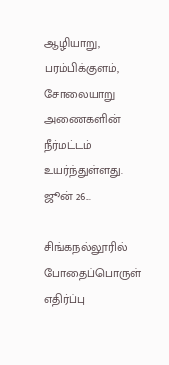ஆழியாறு, பரம்பிக்குளம், சோலையாறு அணைகளின் நீர்மட்டம் உயர்ந்துள்ளது. ஜூன் 26...

சிங்கநல்லூரில் போதைப்பொருள் எதிர்ப்பு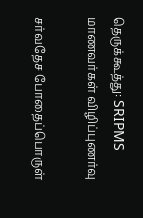தெருக்கூத்து: SRIPMS மாணவர்கள் விழிப்புணர்வு

சர்வதேச போதைப்பொருள்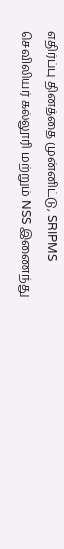எதிர்ப்பு தினத்தை முன்னிட்டு, SRIPMS செவிலியர் கல்லூரி மற்றும் NSS இணைந்து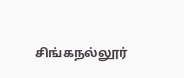சிங்கநல்லூர்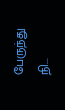பேருந்து நி...